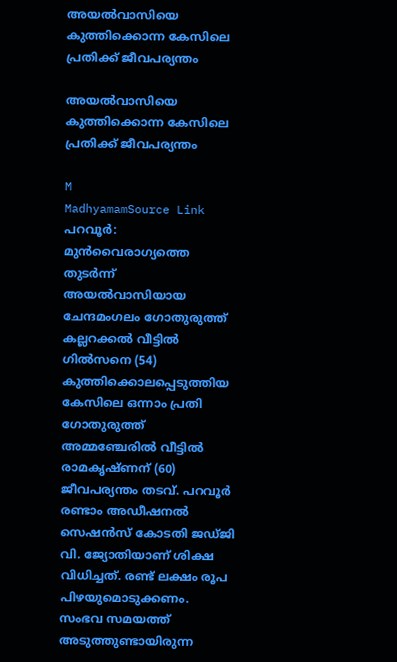അയൽവാസിയെ കുത്തിക്കൊന്ന കേസിലെ പ്രതിക്ക് ജീവപര്യന്തം

അയൽവാസിയെ കുത്തിക്കൊന്ന കേസിലെ പ്രതിക്ക് ജീവപര്യന്തം

M
MadhyamamSource Link
പറവൂർ: മുൻവൈരാഗ്യത്തെ തുടർന്ന് അയൽവാസിയായ ചേന്ദമംഗലം ഗോതുരുത്ത് കല്ലറക്കൽ വീട്ടിൽ ഗിൽസനെ (54) കുത്തിക്കൊലപ്പെടുത്തിയ കേസിലെ ഒന്നാം പ്രതി ഗോതുരുത്ത് അമ്മഞ്ചേരിൽ വീട്ടിൽ രാമകൃഷ്ണന് (60) ജീവപര്യന്തം തടവ്. പറവൂർ രണ്ടാം അഡീഷനൽ സെഷൻസ് കോടതി ജഡ്ജി വി. ജ്യോതിയാണ് ശിക്ഷ വിധിച്ചത്. രണ്ട് ലക്ഷം രൂപ പിഴയുമൊടുക്കണം. സംഭവ സമയത്ത് അടുത്തുണ്ടായിരുന്ന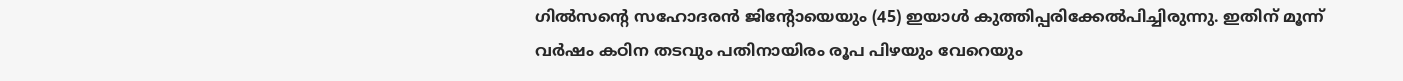ഗിൽസന്റെ സഹോദരൻ ജിന്റോയെയും (45) ഇയാൾ കുത്തിപ്പരിക്കേൽപിച്ചിരുന്നു. ഇതിന് മൂന്ന് വർഷം കഠിന തടവും പതിനായിരം രൂപ പിഴയും വേറെയും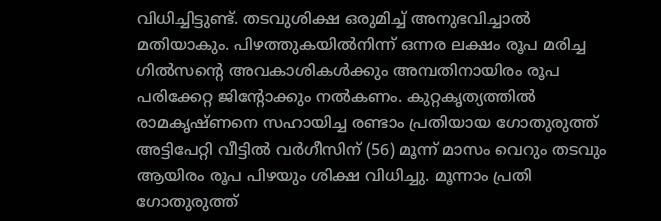വിധിച്ചിട്ടുണ്ട്. തടവുശിക്ഷ ഒരുമിച്ച് അനുഭവിച്ചാൽ മതിയാകും. പിഴത്തുകയിൽനിന്ന് ഒന്നര ലക്ഷം രൂപ മരിച്ച ഗിൽസന്റെ അവകാശികൾക്കും അമ്പതിനായിരം രൂപ പരിക്കേറ്റ ജിന്റോക്കും നൽകണം. കുറ്റകൃത്യത്തിൽ രാമകൃഷ്ണനെ സഹായിച്ച രണ്ടാം പ്രതിയായ ഗോതുരുത്ത് അട്ടിപേറ്റി വീട്ടിൽ വർഗീസിന് (56) മൂന്ന് മാസം വെറും തടവും ആയിരം രൂപ പിഴയും ശിക്ഷ വിധിച്ചു. മൂന്നാം പ്രതി ഗോതുരുത്ത്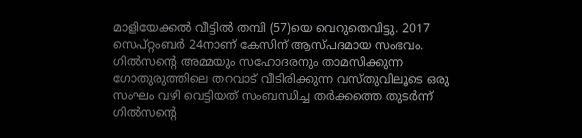മാളിയേക്കൽ വീട്ടിൽ തമ്പി (57)യെ വെറുതെവിട്ടു. 2017 സെപ്റ്റംബർ 24നാണ് കേസിന് ആസ്പദമായ സംഭവം. ഗിൽസന്റെ അമ്മയും സഹോദരനും താമസിക്കുന്ന ഗോതുരുത്തിലെ തറവാട് വീടിരിക്കുന്ന വസ്തുവിലൂടെ ഒരു സംഘം വഴി വെട്ടിയത് സംബന്ധിച്ച തർക്കത്തെ തുടർന്ന് ഗിൽസന്റെ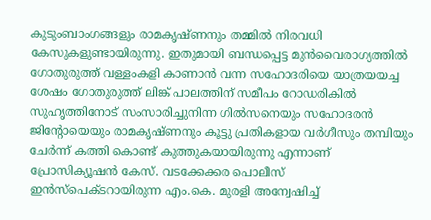കുടുംബാംഗങ്ങളും രാമകൃഷ്ണനും തമ്മിൽ നിരവധി കേസുകളുണ്ടായിരുന്നു. ഇതുമായി ബന്ധപ്പെട്ട മുൻവൈരാഗ്യത്തിൽ ഗോതുരുത്ത് വള്ളംകളി കാണാൻ വന്ന സഹോദരിയെ യാത്രയയച്ച ശേഷം ഗോതുരുത്ത് ലിങ്ക് പാലത്തിന് സമീപം റോഡരികിൽ സുഹൃത്തിനോട് സംസാരിച്ചുനിന്ന ഗിൽസനെയും സഹോദരൻ ജിന്റോയെയും രാമകൃഷ്ണനും കൂട്ടു പ്രതികളായ വർഗീസും തമ്പിയും ചേർന്ന് കത്തി കൊണ്ട് കുത്തുകയായിരുന്നു എന്നാണ് പ്രോസിക്യൂഷൻ കേസ്. വടക്കേക്കര പൊലീസ് ഇൻസ്‌പെക്ടറായിരുന്ന എം.കെ. മുരളി അന്വേഷിച്ച്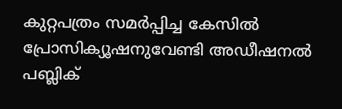കുറ്റപത്രം സമർപ്പിച്ച കേസിൽ പ്രോസിക്യൂഷനുവേണ്ടി അഡീഷനൽ പബ്ലിക്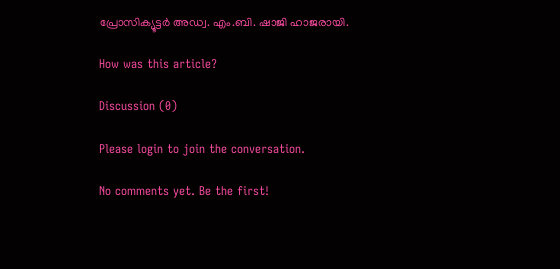പ്രോസിക്യൂട്ടർ അഡ്വ. എം.ബി. ഷാജി ഹാജരായി.

How was this article?

Discussion (0)

Please login to join the conversation.

No comments yet. Be the first!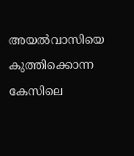അയൽവാസിയെ കുത്തിക്കൊന്ന കേസിലെ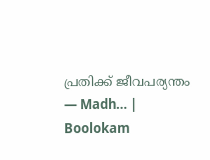പ്രതിക്ക് ജീവപര്യന്തം — Madh… | Boolokam